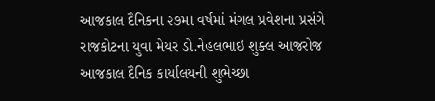આજકાલ દૈનિકના ૨૭મા વર્ષમાં મંગલ પ્રવેશના પ્રસંગે રાજકોટના યુવા મેયર ડો.નેહલભાઇ શુક્લ આજરોજ આજકાલ દૈનિક કાર્યાલયની શુભેચ્છા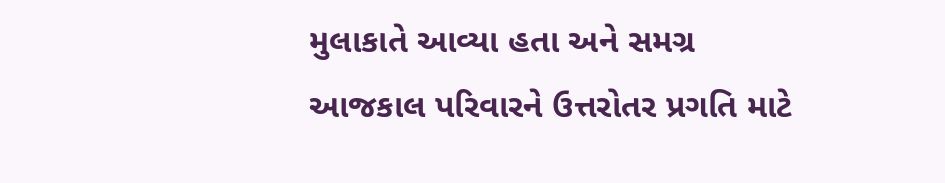મુલાકાતે આવ્યા હતા અને સમગ્ર આજકાલ પરિવારને ઉત્તરોતર પ્રગતિ માટે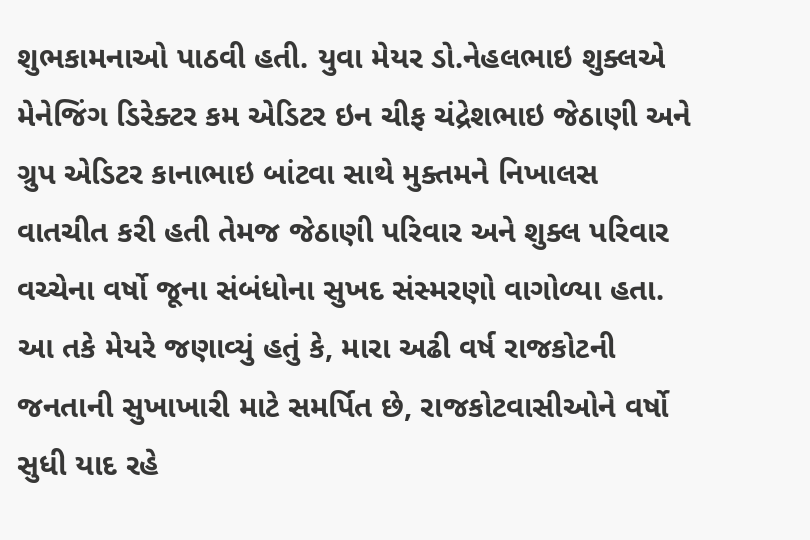શુભકામનાઓ પાઠવી હતી. યુવા મેયર ડો.નેહલભાઇ શુક્લએ મેનેજિંગ ડિરેક્ટર કમ એડિટર ઇન ચીફ ચંદ્રેશભાઇ જેઠાણી અને ગ્રુપ એડિટર કાનાભાઇ બાંટવા સાથે મુક્તમને નિખાલસ વાતચીત કરી હતી તેમજ જેઠાણી પરિવાર અને શુક્લ પરિવાર વચ્ચેના વર્ષો જૂના સંબંધોના સુખદ સંસ્મરણો વાગોળ્યા હતા. આ તકે મેયરે જણાવ્યું હતું કે, મારા અઢી વર્ષ રાજકોટની જનતાની સુખાખારી માટે સમર્પિત છે, રાજકોટવાસીઓને વર્ષો સુધી યાદ રહે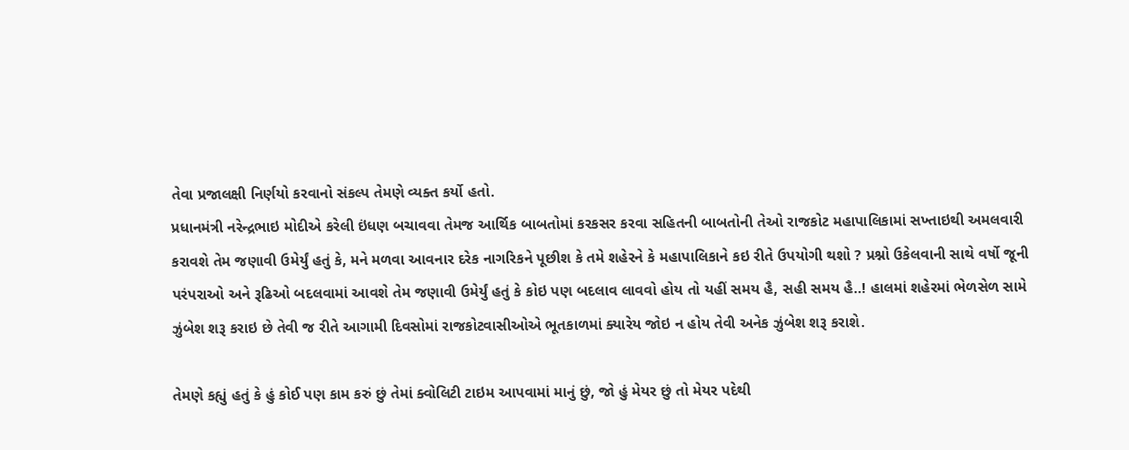તેવા પ્રજાલક્ષી નિર્ણયો કરવાનો સંકલ્પ તેમણે વ્યક્ત કર્યો હતો.
પ્રધાનમંત્રી નરેન્દ્રભાઇ મોદીએ કરેલી ઇંધણ બચાવવા તેમજ આર્થિક બાબતોમાં કરકસર કરવા સહિતની બાબતોની તેઓ રાજકોટ મહાપાલિકામાં સખ્તાઇથી અમલવારી કરાવશે તેમ જણાવી ઉમેર્યું હતું કે, મને મળવા આવનાર દરેક નાગરિકને પૂછીશ કે તમે શહેરને કે મહાપાલિકાને કઇ રીતે ઉપયોગી થશો ? પ્રશ્નો ઉકેલવાની સાથે વર્ષો જૂની પરંપરાઓ અને રૂઢિઓ બદલવામાં આવશે તેમ જણાવી ઉમેર્યું હતું કે કોઇ પણ બદલાવ લાવવો હોય તો યહીં સમય હૈ, સહી સમય હૈ..! હાલમાં શહેરમાં ભેળસેળ સામે ઝુંબેશ શરૂ કરાઇ છે તેવી જ રીતે આગામી દિવસોમાં રાજકોટવાસીઓએ ભૂતકાળમાં ક્યારેય જોઇ ન હોય તેવી અનેક ઝુંબેશ શરૂ કરાશે.

તેમણે કહ્યું હતું કે હું કોઈ પણ કામ કરું છું તેમાં ક્વોલિટી ટાઇમ આપવામાં માનું છું, જો હું મેયર છું તો મેયર પદેથી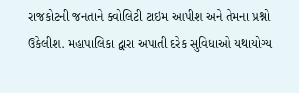રાજકોટની જનતાને ક્વોલિટી ટાઇમ આપીશ અને તેમના પ્રશ્નો ઉકેલીશ. મહાપાલિકા દ્વારા અપાતી દરેક સુવિધાઓ યથાયોગ્ય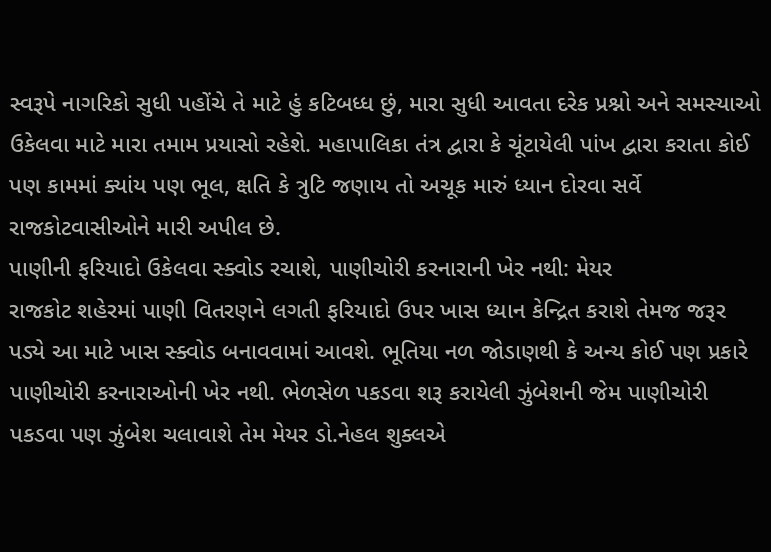સ્વરૂપે નાગરિકો સુધી પહોંચે તે માટે હું કટિબધ્ધ છું, મારા સુધી આવતા દરેક પ્રશ્નો અને સમસ્યાઓ ઉકેલવા માટે મારા તમામ પ્રયાસો રહેશે. મહાપાલિકા તંત્ર દ્વારા કે ચૂંટાયેલી પાંખ દ્વારા કરાતા કોઈ પણ કામમાં ક્યાંય પણ ભૂલ, ક્ષતિ કે ત્રુટિ જણાય તો અચૂક મારું ધ્યાન દોરવા સર્વે રાજકોટવાસીઓને મારી અપીલ છે.
પાણીની ફરિયાદો ઉકેલવા સ્ક્વોડ રચાશે, પાણીચોરી કરનારાની ખેર નથી: મેયર
રાજકોટ શહેરમાં પાણી વિતરણને લગતી ફરિયાદો ઉપર ખાસ ધ્યાન કેન્દ્રિત કરાશે તેમજ જરૂર પડ્યે આ માટે ખાસ સ્ક્વોડ બનાવવામાં આવશે. ભૂતિયા નળ જોડાણથી કે અન્ય કોઈ પણ પ્રકારે પાણીચોરી કરનારાઓની ખેર નથી. ભેળસેળ પકડવા શરૂ કરાયેલી ઝુંબેશની જેમ પાણીચોરી પકડવા પણ ઝુંબેશ ચલાવાશે તેમ મેયર ડો.નેહલ શુક્લએ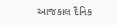આજકાલ દૈનિક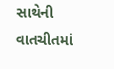સાથેની વાતચીતમાં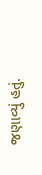જણાવ્યું હતું.